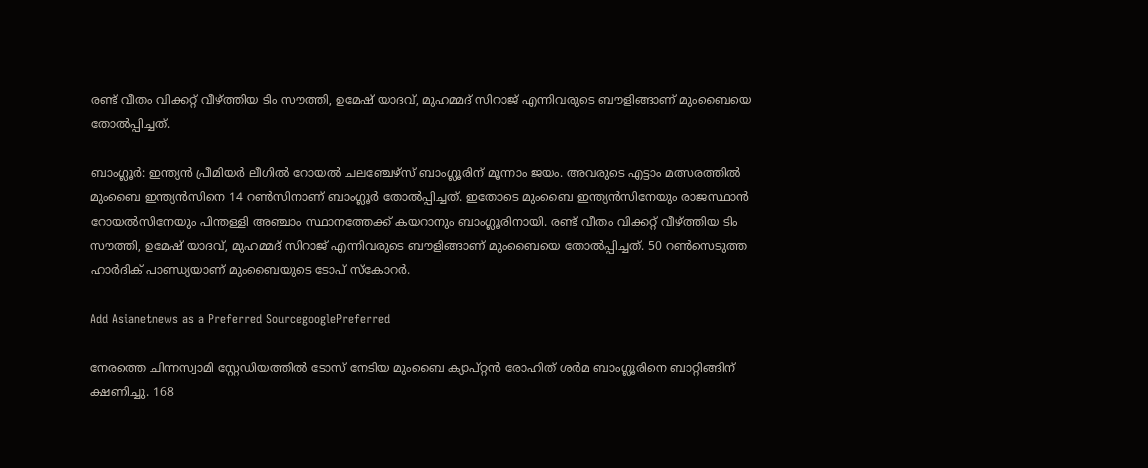രണ്ട് വീതം വിക്കറ്റ് വീഴ്ത്തിയ ടിം സൗത്തി, ഉമേഷ് യാദവ്, മുഹമ്മദ് സിറാജ് എന്നിവരുടെ ബൗളിങ്ങാണ് മുംബൈയെ തോല്‍പ്പിച്ചത്.

ബാംഗ്ലൂര്‍: ഇന്ത്യന്‍ പ്രീമിയര്‍ ലീഗില്‍ റോയല്‍ ചലഞ്ചേഴ്‌സ് ബാംഗ്ലൂരിന് മൂന്നാം ജയം. അവരുടെ എട്ടാം മത്സരത്തില്‍ മുംബൈ ഇന്ത്യന്‍സിനെ 14 റണ്‍സിനാണ് ബാംഗ്ലൂര്‍ തോല്‍പ്പിച്ചത്. ഇതോടെ മുംബൈ ഇന്ത്യന്‍സിനേയും രാജസ്ഥാന്‍ റോയല്‍സിനേയും പിന്തള്ളി അഞ്ചാം സ്ഥാനത്തേക്ക് കയറാനും ബാംഗ്ലൂരിനായി. രണ്ട് വീതം വിക്കറ്റ് വീഴ്ത്തിയ ടിം സൗത്തി, ഉമേഷ് യാദവ്, മുഹമ്മദ് സിറാജ് എന്നിവരുടെ ബൗളിങ്ങാണ് മുംബൈയെ തോല്‍പ്പിച്ചത്. 50 റണ്‍സെടുത്ത ഹാര്‍ദിക് പാണ്ഡ്യയാണ് മുംബൈയുടെ ടോപ് സ്‌കോറര്‍.

Add Asianetnews as a Preferred SourcegooglePreferred

നേരത്തെ ചിന്നസ്വാമി സ്റ്റേഡിയത്തില്‍ ടോസ് നേടിയ മുംബൈ ക്യാപ്റ്റന്‍ രോഹിത് ശര്‍മ ബാംഗ്ലൂരിനെ ബാറ്റിങ്ങിന് ക്ഷണിച്ചു. 168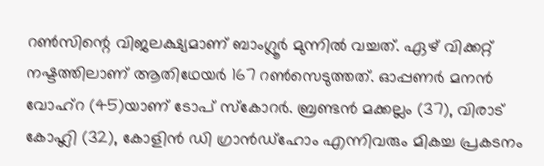റണ്‍സിന്റെ വിജലക്ഷ്യമാണ് ബാംഗ്ലൂര്‍ മുന്നില്‍ വച്ചത്. ഏഴ് വിക്കറ്റ് നഷ്ടത്തിലാണ് ആതിഥേയര്‍ 167 റണ്‍സെടുത്തത്. ഓപ്പണര്‍ മനന്‍ വോഹ്‌റ (45)യാണ് ടോപ് സ്‌കോറര്‍. ബ്രണ്ടന്‍ മക്കല്ലം (37), വിരാട് കോഹ്ലി (32), കോളിന്‍ ഡി ഗ്രാന്‍ഡ്‌ഹോം എന്നിവരും മികച്ച പ്രകടനം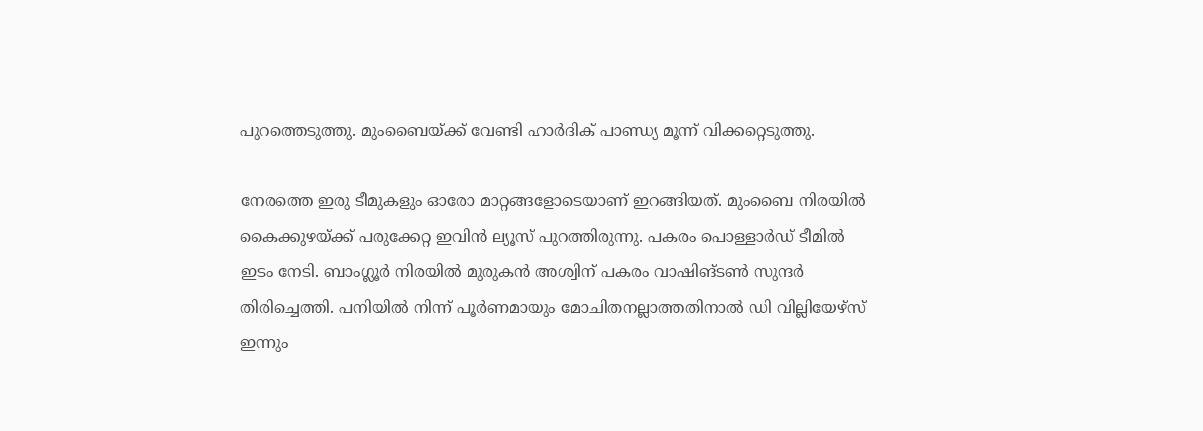പുറത്തെടുത്തു. മുംബൈയ്ക്ക് വേണ്ടി ഹാര്‍ദിക് പാണ്ഡ്യ മൂന്ന് വിക്കറ്റെടുത്തു.

നേരത്തെ ഇരു ടീമുകളും ഓരോ മാറ്റങ്ങളോടെയാണ് ഇറങ്ങിയത്. മുംബൈ നിരയില്‍ കൈക്കുഴയ്ക്ക് പരുക്കേറ്റ ഇവിന്‍ ല്യൂസ് പുറത്തിരുന്നു. പകരം പൊള്ളാര്‍ഡ് ടീമില്‍ ഇടം നേടി. ബാംഗ്ലൂര്‍ നിരയില്‍ മുരുകന്‍ അശ്വിന് പകരം വാഷിങ്ടണ്‍ സുന്ദര്‍ തിരിച്ചെത്തി. പനിയില്‍ നിന്ന് പൂര്‍ണമായും മോചിതനല്ലാത്തതിനാല്‍ ഡി വില്ലിയേഴ്‌സ് ഇന്നും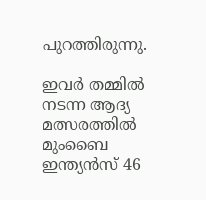പുറത്തിരുന്നു.

ഇവര്‍ തമ്മില്‍ നടന്ന ആദ്യ മത്സരത്തില്‍ മുംബൈ ഇന്ത്യന്‍സ് 46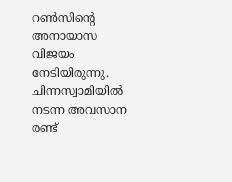റണ്‍സിന്റെ അനായാസ വിജയം നേടിയിരുന്നു. ചിന്നസ്വാമിയില്‍ നടന്ന അവസാന രണ്ട്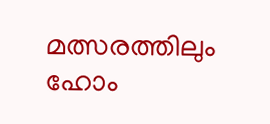മത്സരത്തിലും ഹോം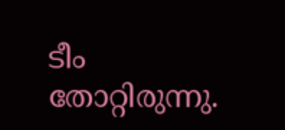ടീം തോറ്റിരുന്നു.